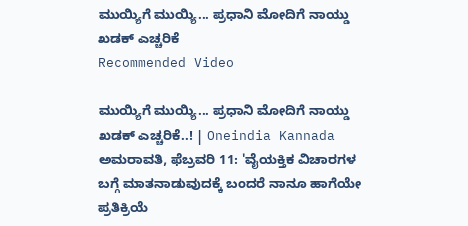ಮುಯ್ಯಿಗೆ ಮುಯ್ಯಿ... ಪ್ರಧಾನಿ ಮೋದಿಗೆ ನಾಯ್ಡು ಖಡಕ್ ಎಚ್ಚರಿಕೆ
Recommended Video

ಮುಯ್ಯಿಗೆ ಮುಯ್ಯಿ... ಪ್ರಧಾನಿ ಮೋದಿಗೆ ನಾಯ್ಡು ಖಡಕ್ ಎಚ್ಚರಿಕೆ..! | Oneindia Kannada
ಅಮರಾವತಿ, ಫೆಬ್ರವರಿ 11: 'ವೈಯಕ್ತಿಕ ವಿಚಾರಗಳ ಬಗ್ಗೆ ಮಾತನಾಡುವುದಕ್ಕೆ ಬಂದರೆ ನಾನೂ ಹಾಗೆಯೇ ಪ್ರತಿಕ್ರಿಯೆ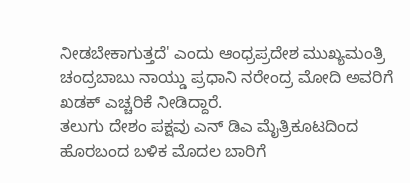ನೀಡಬೇಕಾಗುತ್ತದೆ' ಎಂದು ಆಂಧ್ರಪ್ರದೇಶ ಮುಖ್ಯಮಂತ್ರಿ ಚಂದ್ರಬಾಬು ನಾಯ್ಡು ಪ್ರಧಾನಿ ನರೇಂದ್ರ ಮೋದಿ ಅವರಿಗೆ ಖಡಕ್ ಎಚ್ಚರಿಕೆ ನೀಡಿದ್ದಾರೆ.
ತಲುಗು ದೇಶಂ ಪಕ್ಷವು ಎನ್ ಡಿಎ ಮೈತ್ರಿಕೂಟದಿಂದ ಹೊರಬಂದ ಬಳಿಕ ಮೊದಲ ಬಾರಿಗೆ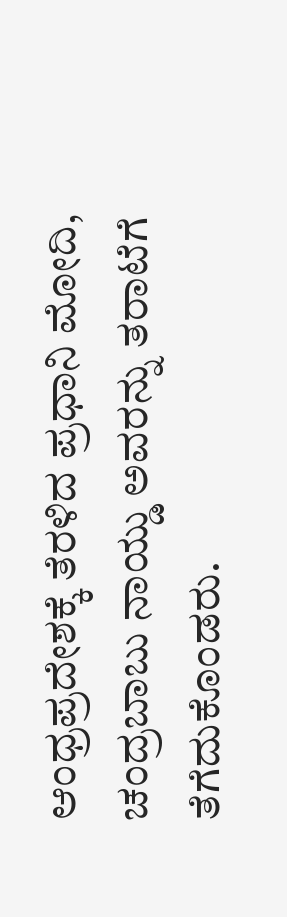ಆಂಧ್ರಪ್ರದೇಶಕ್ಕೆ ತೆರಳಿದ ಪ್ರಧಾನಿ ಮೋದಿ, ಚಂದ್ರಬಾಬು ನಾಯ್ಡು ಅವರನ್ನು ತರಾಟೆಗೆ ತೆಗೆದುಕೊಂಡರು.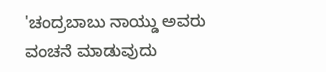'ಚಂದ್ರಬಾಬು ನಾಯ್ಡು ಅವರು ವಂಚನೆ ಮಾಡುವುದು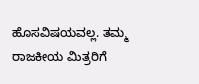ಹೊಸವಿಷಯವಲ್ಲ. ತಮ್ಮ ರಾಜಕೀಯ ಮಿತ್ರರಿಗೆ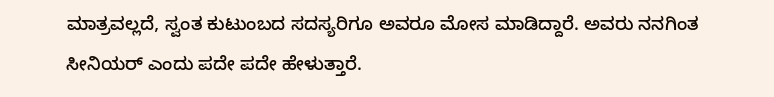ಮಾತ್ರವಲ್ಲದೆ, ಸ್ವಂತ ಕುಟುಂಬದ ಸದಸ್ಯರಿಗೂ ಅವರೂ ಮೋಸ ಮಾಡಿದ್ದಾರೆ. ಅವರು ನನಗಿಂತ ಸೀನಿಯರ್ ಎಂದು ಪದೇ ಪದೇ ಹೇಳುತ್ತಾರೆ.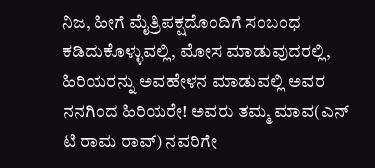ನಿಜ, ಹೀಗೆ ಮೈತ್ರಿಪಕ್ಷದೊಂದಿಗೆ ಸಂಬಂಧ ಕಡಿದುಕೊಳ್ಳುವಲ್ಲಿ, ಮೋಸ ಮಾಡುವುದರಲ್ಲಿ, ಹಿರಿಯರನ್ನು ಅವಹೇಳನ ಮಾಡುವಲ್ಲಿ ಅವರ ನನಗಿಂದ ಹಿರಿಯರೇ! ಅವರು ತಮ್ಮ ಮಾವ(ಎನ್ ಟಿ ರಾಮ ರಾವ್) ನವರಿಗೇ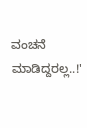ವಂಚನೆ ಮಾಡಿದ್ದರಲ್ಲ..!'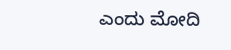ಎಂದು ಮೋದಿ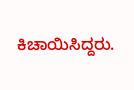ಕಿಚಾಯಿಸಿದ್ದರು.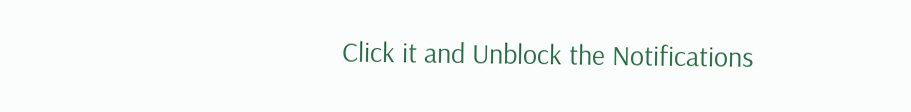Click it and Unblock the Notifications